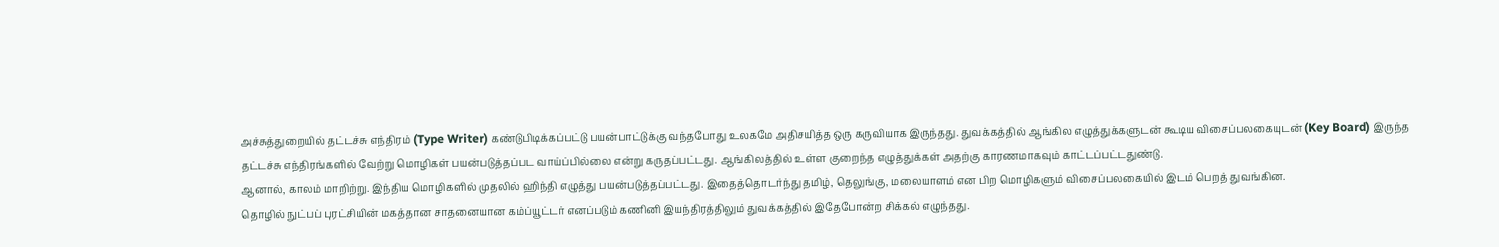அச்சுத்துறையில் தட்டச்சு எந்திரம் (Type Writer) கண்டுபிடிக்கப்பட்டு பயன்பாட்டுக்கு வந்தபோது உலகமே அதிசயித்த ஒரு கருவியாக இருந்தது. துவக்கத்தில் ஆங்கில எழுத்துக்களுடன் கூடிய விசைப்பலகையுடன் (Key Board) இருந்த தட்டச்சு எந்திரங்களில் வேற்று மொழிகள் பயன்படுத்தப்பட வாய்ப்பில்லை என்று கருதப்பட்டது. ஆங்கிலத்தில் உள்ள குறைந்த எழுத்துக்கள் அதற்கு காரணமாகவும் காட்டப்பட்டதுண்டு.
ஆனால், காலம் மாறிற்று. இந்திய மொழிகளில் முதலில் ஹிந்தி எழுத்து பயன்படுத்தப்பட்டது. இதைத்தொடர்ந்து தமிழ், தெலுங்கு, மலையாளம் என பிற மொழிகளும் விசைப்பலகையில் இடம் பெறத் துவங்கின.
தொழில் நுட்பப் புரட்சியின் மகத்தான சாதனையான கம்ப்யூட்டர் எனப்படும் கணினி இயந்திரத்திலும் துவக்கத்தில் இதேபோன்ற சிக்கல் எழுந்தது.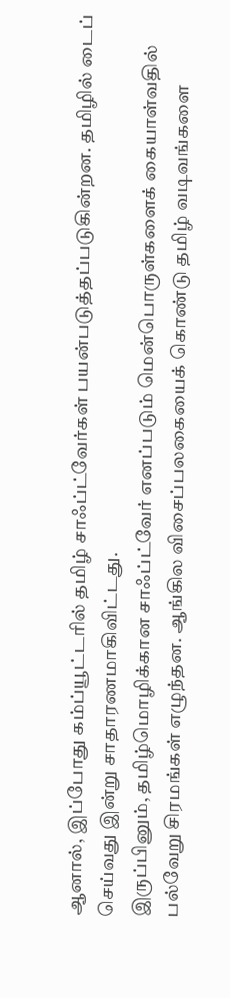ஆனால், இப்போது கம்ப்யூட்டரில் தமிழ் சாஃப்ட்வேர்கள் பயன்படுத்தப்படுகின்றன. தமிழில் டைப் செய்வது இன்று சாதாரணமாகிவிட்டது.
இருப்பினும், தமிழ்மொழிக்கான சாஃப்ட்வேர் எனப்படும் மென்பொருள்களைக் கையாள்வதில் பல்வேறு சிரமங்கள் எழுந்தன. ஆங்கில விசைப்பலகையைக் கொண்டு தமிழ் வடிவங்களை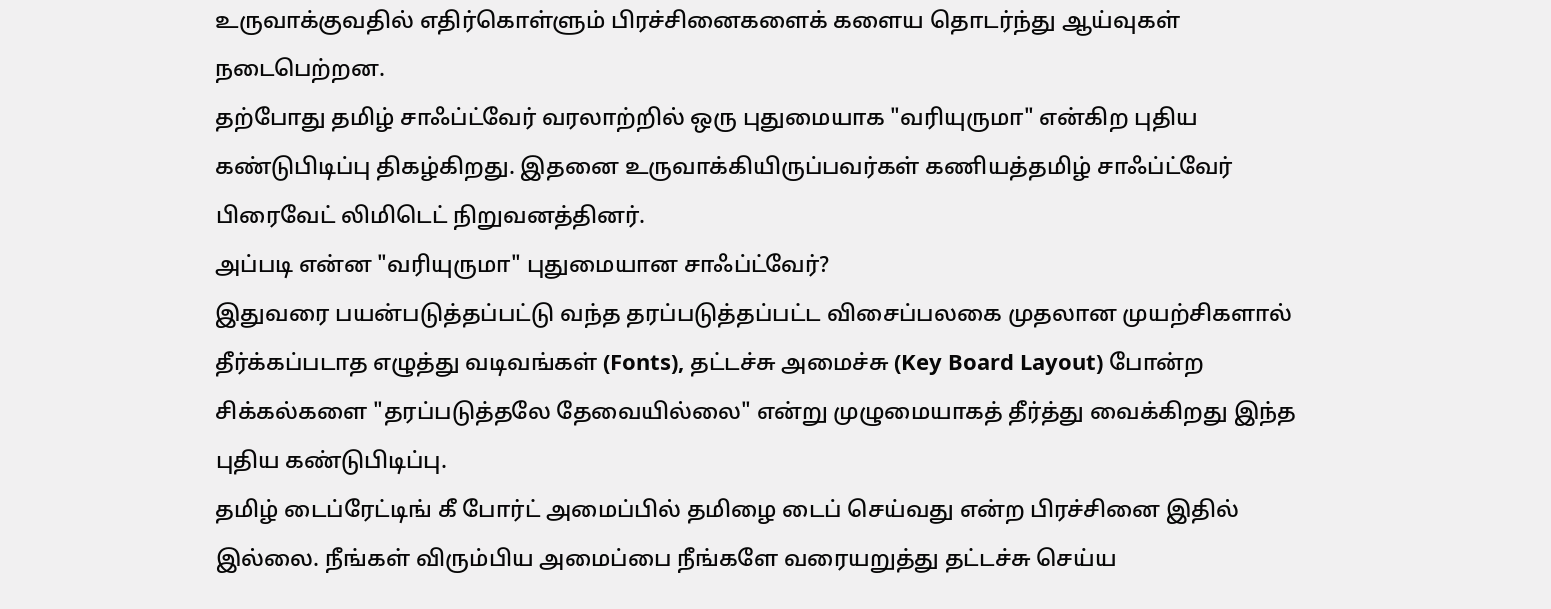உருவாக்குவதில் எதிர்கொள்ளும் பிரச்சினைகளைக் களைய தொடர்ந்து ஆய்வுகள் நடைபெற்றன.
தற்போது தமிழ் சாஃப்ட்வேர் வரலாற்றில் ஒரு புதுமையாக "வரியுருமா" என்கிற புதிய கண்டுபிடிப்பு திகழ்கிறது. இதனை உருவாக்கியிருப்பவர்கள் கணியத்தமிழ் சாஃப்ட்வேர் பிரைவேட் லிமிடெட் நிறுவனத்தினர்.
அப்படி என்ன "வரியுருமா" புதுமையான சாஃப்ட்வேர்?
இதுவரை பயன்படுத்தப்பட்டு வந்த தரப்படுத்தப்பட்ட விசைப்பலகை முதலான முயற்சிகளால் தீர்க்கப்படாத எழுத்து வடிவங்கள் (Fonts), தட்டச்சு அமைச்சு (Key Board Layout) போன்ற சிக்கல்களை "தரப்படுத்தலே தேவையில்லை" என்று முழுமையாகத் தீர்த்து வைக்கிறது இந்த புதிய கண்டுபிடிப்பு.
தமிழ் டைப்ரேட்டிங் கீ போர்ட் அமைப்பில் தமிழை டைப் செய்வது என்ற பிரச்சினை இதில் இல்லை. நீங்கள் விரும்பிய அமைப்பை நீங்களே வரையறுத்து தட்டச்சு செய்ய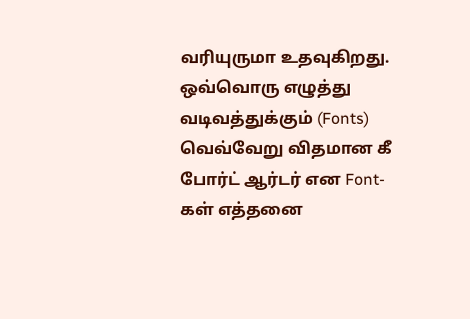வரியுருமா உதவுகிறது.
ஒவ்வொரு எழுத்து வடிவத்துக்கும் (Fonts) வெவ்வேறு விதமான கீ போர்ட் ஆர்டர் என Font-கள் எத்தனை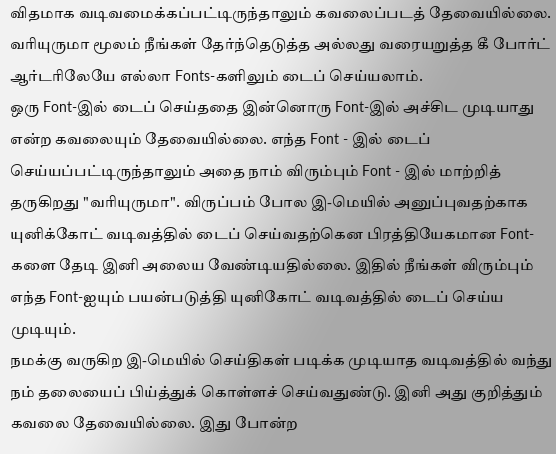விதமாக வடிவமைக்கப்பட்டிருந்தாலும் கவலைப்படத் தேவையில்லை. வரியுருமா மூலம் நீங்கள் தேர்ந்தெடுத்த அல்லது வரையறுத்த கீ போர்ட் ஆர்டரிலேயே எல்லா Fonts-களிலும் டைப் செய்யலாம்.
ஒரு Font-இல் டைப் செய்ததை இன்னொரு Font-இல் அச்சிட முடியாது என்ற கவலையும் தேவையில்லை. எந்த Font - இல் டைப் செய்யப்பட்டிருந்தாலும் அதை நாம் விரும்பும் Font - இல் மாற்றித் தருகிறது "வரியுருமா". விருப்பம் போல இ-மெயில் அனுப்புவதற்காக யுனிக்கோட் வடிவத்தில் டைப் செய்வதற்கென பிரத்தியேகமான Font- களை தேடி இனி அலைய வேண்டியதில்லை. இதில் நீங்கள் விரும்பும் எந்த Font-ஐயும் பயன்படுத்தி யுனிகோட் வடிவத்தில் டைப் செய்ய முடியும்.
நமக்கு வருகிற இ-மெயில் செய்திகள் படிக்க முடியாத வடிவத்தில் வந்து நம் தலையைப் பிய்த்துக் கொள்ளச் செய்வதுண்டு. இனி அது குறித்தும் கவலை தேவையில்லை. இது போன்ற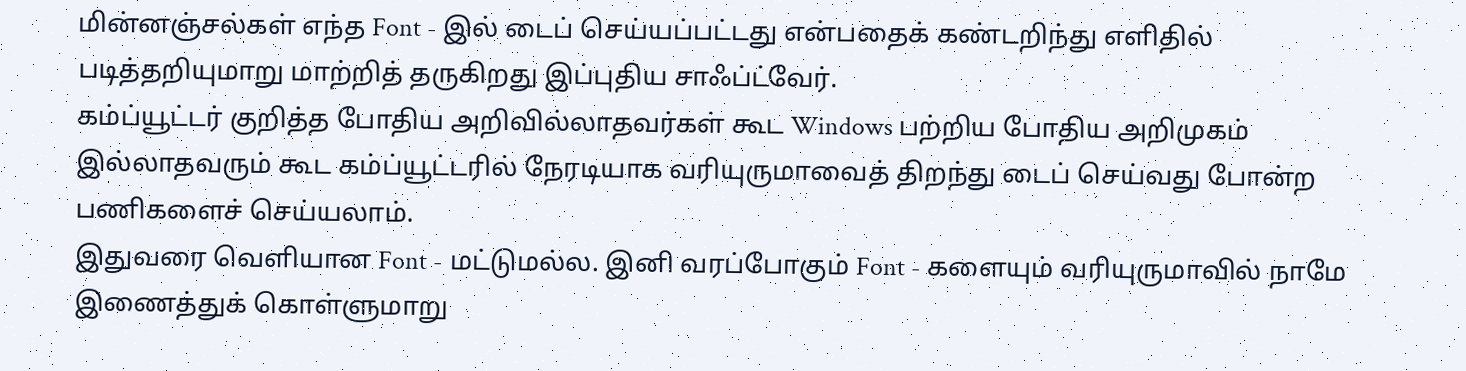மின்னஞ்சல்கள் எந்த Font - இல் டைப் செய்யப்பட்டது என்பதைக் கண்டறிந்து எளிதில் படித்தறியுமாறு மாற்றித் தருகிறது இப்புதிய சாஃப்ட்வேர்.
கம்ப்யூட்டர் குறித்த போதிய அறிவில்லாதவர்கள் கூட Windows பற்றிய போதிய அறிமுகம் இல்லாதவரும் கூட கம்ப்யூட்டரில் நேரடியாக வரியுருமாவைத் திறந்து டைப் செய்வது போன்ற பணிகளைச் செய்யலாம்.
இதுவரை வெளியான Font - மட்டுமல்ல. இனி வரப்போகும் Font - களையும் வரியுருமாவில் நாமே இணைத்துக் கொள்ளுமாறு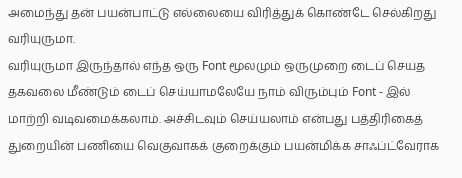அமைந்து தன் பயன்பாட்டு எல்லையை விரித்துக் கொண்டே செல்கிறது வரியுருமா.
வரியுருமா இருந்தால் எந்த ஒரு Font மூலமும் ஒருமுறை டைப் செயத தகவலை மீண்டும் டைப் செய்யாமலேயே நாம் விரும்பும் Font - இல் மாற்றி வடிவமைக்கலாம். அச்சிடவும் செய்யலாம் என்பது பத்திரிகைத் துறையின் பணியை வெகுவாகக் குறைக்கும் பயன்மிக்க சாஃப்ட்வேராக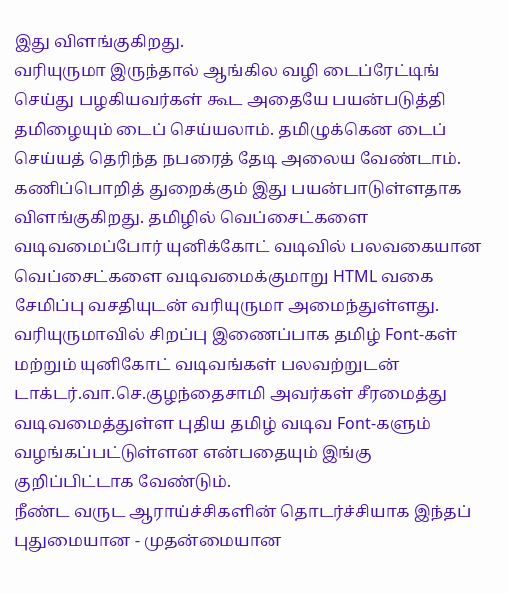இது விளங்குகிறது.
வரியுருமா இருந்தால் ஆங்கில வழி டைப்ரேட்டிங் செய்து பழகியவர்கள் கூட அதையே பயன்படுத்தி தமிழையும் டைப் செய்யலாம். தமிழுக்கென டைப் செய்யத் தெரிந்த நபரைத் தேடி அலைய வேண்டாம்.
கணிப்பொறித் துறைக்கும் இது பயன்பாடுள்ளதாக விளங்குகிறது. தமிழில் வெப்சைட்களை வடிவமைப்போர் யுனிக்கோட் வடிவில் பலவகையான வெப்சைட்களை வடிவமைக்குமாறு HTML வகை சேமிப்பு வசதியுடன் வரியுருமா அமைந்துள்ளது.
வரியுருமாவில் சிறப்பு இணைப்பாக தமிழ் Font-கள் மற்றும் யுனிகோட் வடிவங்கள் பலவற்றுடன் டாக்டர்.வா.செ.குழந்தைசாமி அவர்கள் சீரமைத்து வடிவமைத்துள்ள புதிய தமிழ் வடிவ Font-களும் வழங்கப்பட்டுள்ளன என்பதையும் இங்கு குறிப்பிட்டாக வேண்டும்.
நீண்ட வருட ஆராய்ச்சிகளின் தொடர்ச்சியாக இந்தப் புதுமையான - முதன்மையான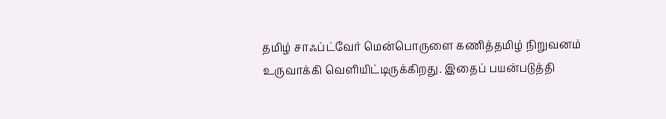தமிழ் சாஃப்ட்வேர் மென்பொருளை கணித்தமிழ் நிறுவனம் உருவாக்கி வெளியிட்டிருக்கிறது. இதைப் பயன்படுத்தி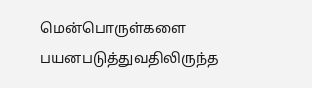மென்பொருள்களை பயனபடுத்துவதிலிருந்த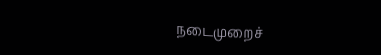நடைமுறைச்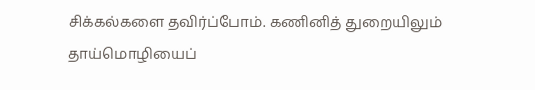சிக்கல்களை தவிர்ப்போம். கணினித் துறையிலும் தாய்மொழியைப்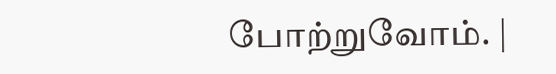போற்றுவோம். |